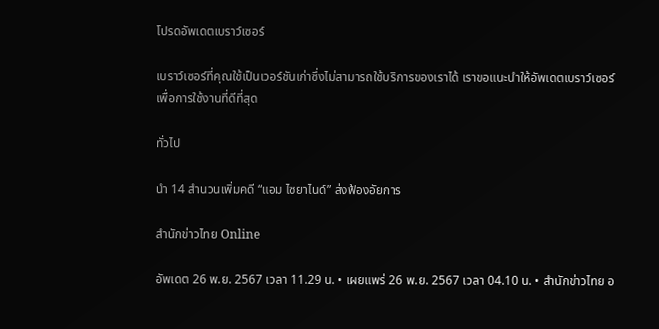โปรดอัพเดตเบราว์เซอร์

เบราว์เซอร์ที่คุณใช้เป็นเวอร์ชันเก่าซึ่งไม่สามารถใช้บริการของเราได้ เราขอแนะนำให้อัพเดตเบราว์เซอร์เพื่อการใช้งานที่ดีที่สุด

ทั่วไป

นำ 14 สำนวนเพิ่มคดี “แอม ไซยาไนด์” ส่งฟ้องอัยการ

สำนักข่าวไทย Online

อัพเดต 26 พ.ย. 2567 เวลา 11.29 น. • เผยแพร่ 26 พ.ย. 2567 เวลา 04.10 น. • สำนักข่าวไทย อ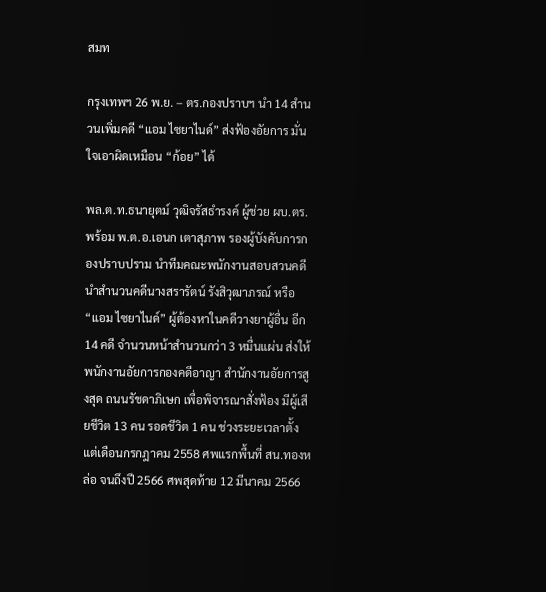สมท

กรุงเทพฯ 26 พ.ย. – ตร.กองปราบฯ นำ 14 สำนวนเพิ่มคดี “แอม ไซยาไนด์” ส่งฟ้องอัยการ มั่นใจเอาผิดเหมือน “ก้อย” ได้

พล.ต.ท.ธนายุตม์ วุฒิจรัสธำรงค์ ผู้ช่วย ผบ.ตร. พร้อม พ.ต.อ.เอนก เตาสุภาพ รองผู้บังคับการกองปราบปราม นำทีมคณะพนักงานสอบสวนคดี นำสำนวนคดีนางสรารัตน์ รังสิวุฒาภรณ์ หรือ “แอม ไซยาไนด์” ผู้ต้องหาในคดีวางยาผู้อื่น อีก 14 คดี จำนวนหน้าสำนวนกว่า 3 หมื่นแผ่น ส่งให้พนักงานอัยการกองคดีอาญา สำนักงานอัยการสูงสุด ถนนรัชดาภิเษก เพื่อพิจารณาสั่งฟ้อง มีผู้เสียชีวิต 13 คน รอดชีวิต 1 คน ช่วงระยะเวลาตั้งแต่เดือนกรกฎาคม 2558 ศพแรกพื้นที่ สน.ทองหล่อ จนถึงปี 2566 ศพสุดท้าย 12 มีนาคม 2566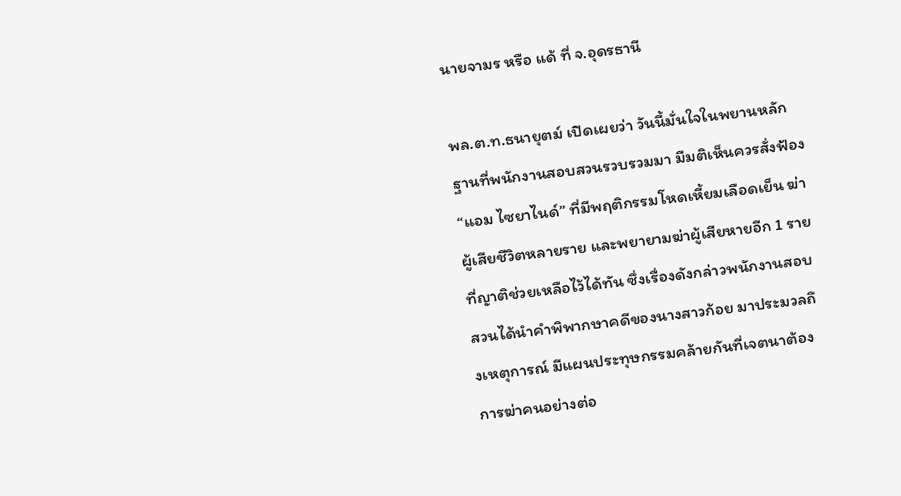นายจามร หรือ แด้ ที่ จ.อุดรธานี

พล.ต.ท.ธนายุตม์ เปิดเผยว่า วันนี้มั่นใจในพยานหลักฐานที่พนักงานสอบสวนรวบรวมมา มีมติเห็นควรสั่งฟ้อง “แอม ไซยาไนด์” ที่มีพฤติกรรมโหดเหี้ยมเลือดเย็น ฆ่าผู้เสียชีวิตหลายราย และพยายามฆ่าผู้เสียหายอีก 1 ราย ที่ญาติช่วยเหลือไว้ได้ทัน ซึ่งเรื่องดังกล่าวพนักงานสอบสวนได้นำคำพิพากษาคดีของนางสาวก้อย มาประมวลถึงเหตุการณ์ มีแผนประทุษกรรมคล้ายกันที่เจตนาต้องการฆ่าคนอย่างต่อ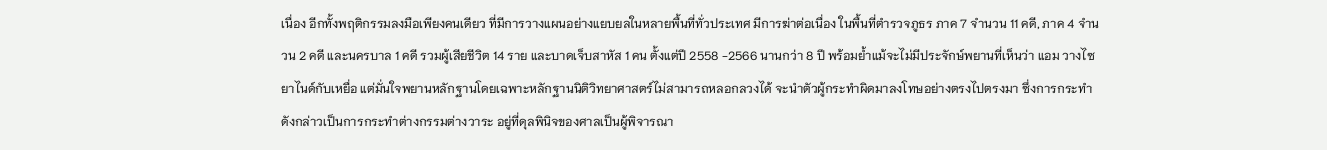เนื่อง อีกทั้งพฤติกรรมลงมือเพียงคนเดียว ที่มีการวางแผนอย่างแยบยลในหลายพื้นที่ทั่วประเทศ มีการฆ่าต่อเนื่อง ในพื้นที่ตำรวจภูธร ภาค 7 จำนวน 11 คดี, ภาค 4 จำนวน 2 คดี และนครบาล 1 คดี รวมผู้เสียชีวิต 14 ราย และบาดเจ็บสาหัส 1 คน ตั้งแต่ปี 2558 -2566 นานกว่า 8 ปี พร้อมย้ำแม้จะไม่มีประจักษ์พยานที่เห็นว่า แอม วางไซยาไนด์กับเหยื่อ แต่มั่นใจพยานหลักฐานโดยเฉพาะหลักฐานนิติวิทยาศาสตร์ไม่สามารถหลอกลวงได้ จะนำตัวผู้กระทำผิดมาลงโทษอย่างตรงไปตรงมา ซึ่งการกระทำดังกล่าวเป็นการกระทำต่างกรรมต่างวาระ อยู่ที่ดุลพินิจของศาลเป็นผู้พิจารณา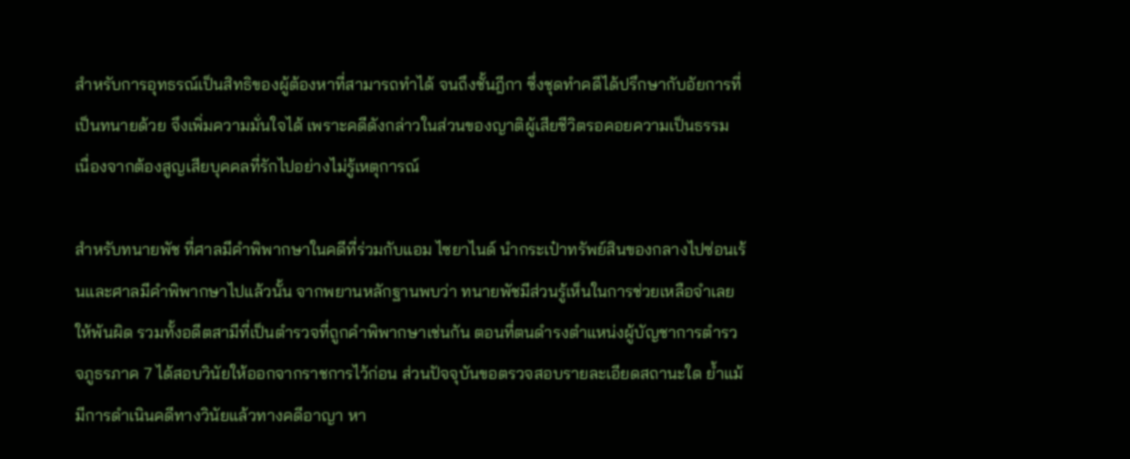สำหรับการอุทธรณ์เป็นสิทธิของผู้ต้องหาที่สามารถทำได้ จนถึงชั้นฎีกา ซึ่งชุดทำคดีได้ปรึกษากับอัยการที่เป็นทนายด้วย จึงเพิ่มความมั่นใจได้ เพราะคดีดังกล่าวในส่วนของญาติผู้เสียชีวิตรอคอยความเป็นธรรม เนื่องจากต้องสูญเสียบุคคลที่รักไปอย่างไม่รู้เหตุการณ์

สำหรับทนายพัช ที่ศาลมีคำพิพากษาในคดีที่ร่วมกับแอม ไซยาไนด์ นำกระเป๋าทรัพย์สินของกลางไปซ่อนเร้นและศาลมีคำพิพากษาไปแล้วนั้น จากพยานหลักฐานพบว่า ทนายพัชมีส่วนรู้เห็นในการช่วยเหลือจำเลยให้พ้นผิด รวมทั้งอดีตสามีที่เป็นตำรวจที่ถูกคำพิพากษาเช่นกัน ตอนที่ตนดำรงตำแหน่งผู้บัญชาการตำรวจภูธรภาค 7 ได้สอบวินัยให้ออกจากราชการไว้ก่อน ส่วนปัจจุบันขอตรวจสอบรายละเอียดสถานะใด ย้ำแม้มีการดำเนินคดีทางวินัยแล้วทางคดีอาญา หา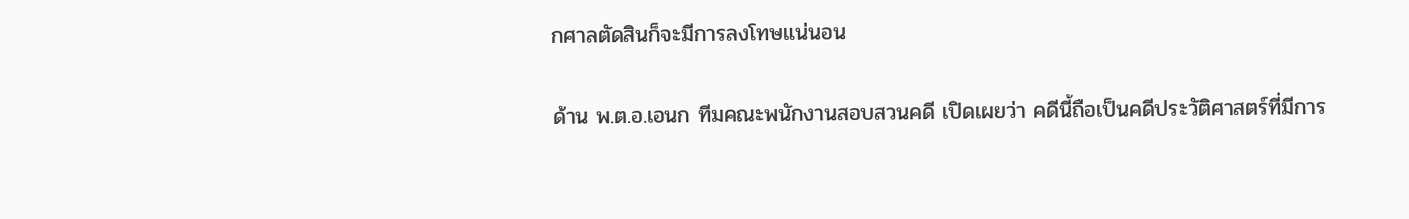กศาลตัดสินก็จะมีการลงโทษแน่นอน

ด้าน พ.ต.อ.เอนก ทีมคณะพนักงานสอบสวนคดี เปิดเผยว่า คดีนี้ถือเป็นคดีประวัติศาสตร์ที่มีการ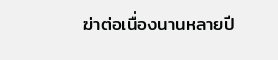ฆ่าต่อเนื่องนานหลายปี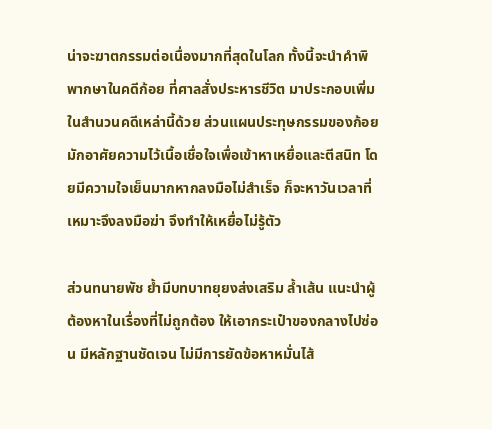น่าจะฆาตกรรมต่อเนื่องมากที่สุดในโลก ทั้งนี้จะนำคำพิพากษาในคดีก้อย ที่ศาลสั่งประหารชีวิต มาประกอบเพิ่มในสำนวนคดีเหล่านี้ด้วย ส่วนแผนประทุษกรรมของก้อย มักอาศัยความไว้เนื้อเชื่อใจเพื่อเข้าหาเหยื่อและตีสนิท โดยมีความใจเย็นมากหากลงมือไม่สำเร็จ ก็จะหาวันเวลาที่เหมาะจึงลงมือฆ่า จึงทำให้เหยื่อไม่รู้ตัว

ส่วนทนายพัช ย้ำมีบทบาทยุยงส่งเสริม ล้ำเส้น แนะนำผู้ต้องหาในเรื่องที่ไม่ถูกต้อง ให้เอากระเป๋าของกลางไปซ่อน มีหลักฐานชัดเจน ไม่มีการยัดข้อหาหมั่นไส้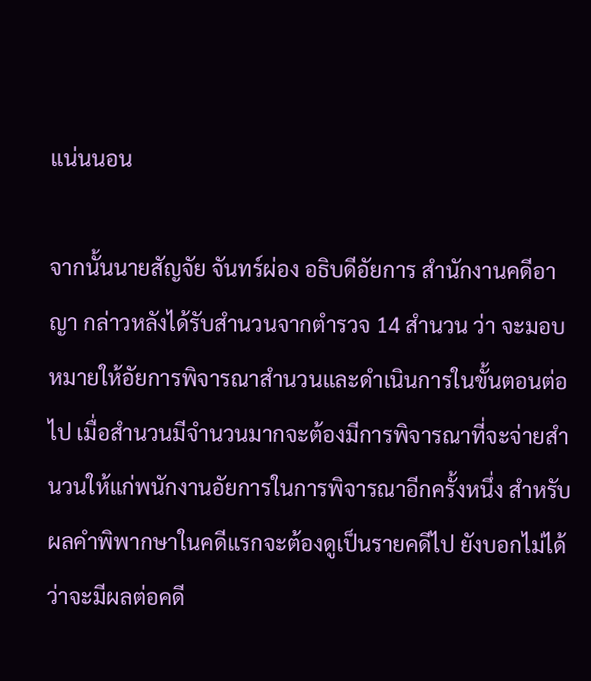แน่นนอน

จากนั้นนายสัญจัย จันทร์ผ่อง อธิบดีอัยการ สำนักงานคดีอาญา กล่าวหลังได้รับสำนวนจากตำรวจ 14 สำนวน ว่า จะมอบหมายให้อัยการพิจารณาสำนวนและดำเนินการในขั้นตอนต่อไป เมื่อสำนวนมีจำนวนมากจะต้องมีการพิจารณาที่จะจ่ายสำนวนให้แก่พนักงานอัยการในการพิจารณาอีกครั้งหนึ่ง สำหรับผลคำพิพากษาในคดีแรกจะต้องดูเป็นรายคดีไป ยังบอกไม่ได้ว่าจะมีผลต่อคดี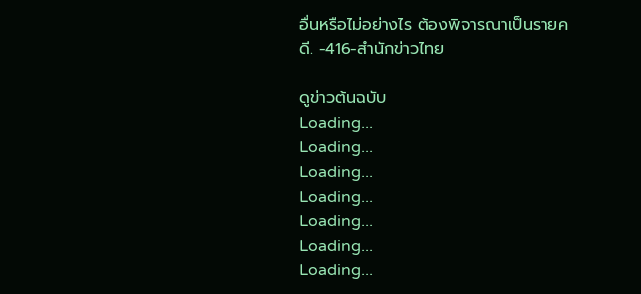อื่นหรือไม่อย่างไร ต้องพิจารณาเป็นรายคดี. -416-สำนักข่าวไทย

ดูข่าวต้นฉบับ
Loading...
Loading...
Loading...
Loading...
Loading...
Loading...
Loading...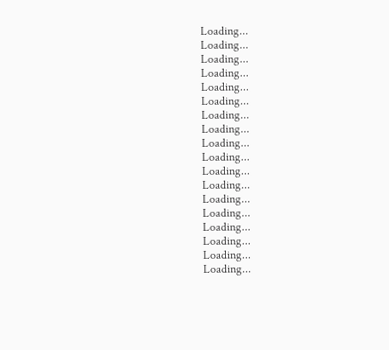Loading...
Loading...
Loading...
Loading...
Loading...
Loading...
Loading...
Loading...
Loading...
Loading...
Loading...
Loading...
Loading...
Loading...
Loading...
Loading...
Loading...
Loading...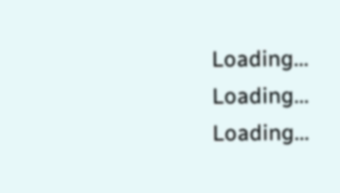Loading...
Loading...
Loading...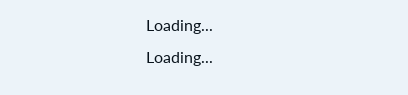Loading...
Loading...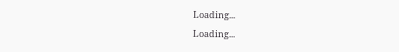Loading...
Loading...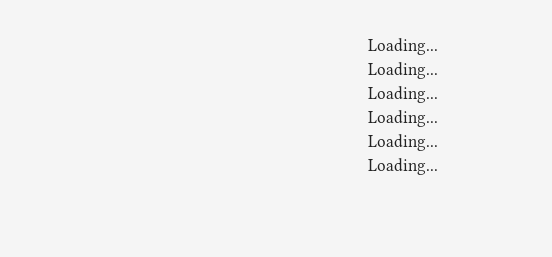Loading...
Loading...
Loading...
Loading...
Loading...
Loading...